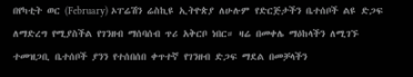በየካቲት ወር (February) ኦፐሬሽን ሬስኪዩ ኢትዮጵያ ለሁሉም የድርጅታችን ቤተሰቦች ልዩ ድጋፍ ለማድረግ የሚያስችል የገንዘብ ማሰባሰብ ጥሪ አቅርቦ ነበር። ዛሬ በመቀሌ ማዕከላችን ለሚገኙ ተመዝጋቢ ቤተሰቦች ያንን የተሰበሰበ ቀጥተኛ የገንዘብ ድጋፍ ማደል በመቻላችን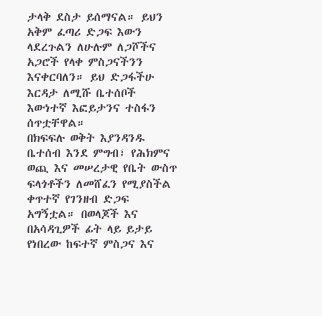ታላቅ ደስታ ይሰማናል። ይህን አቅም ፈጣሪ ድጋፍ እውን ላደረጉልን ለሁሉም ለጋሾችና አጋሮች የላቀ ምስጋናችንን እናቀርባለን። ይህ ድጋፋችሁ እርዳታ ለሚሹ ቤተሰቦች እውነተኛ እፎይታንና ተስፋን ሰጥቷቸዋል።
በክፍፍሉ ወቅት እያንዳንዱ ቤተሰብ እንደ ምግብ፣ የሕክምና ወጪ እና መሠረታዊ የቤት ውስጥ ፍላጎቶችን ለመሸፈን የሚያስችል ቀጥተኛ የገንዘብ ድጋፍ አግኝቷል። በወላጆች እና በአሳዳጊዎች ፊት ላይ ይታይ የነበረው ከፍተኛ ምስጋና እና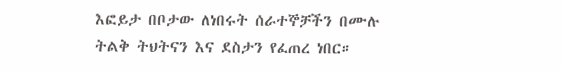እፎይታ በቦታው ለነበሩት ሰራተኞቻችን በሙሉ ትልቅ ትህትናን እና ደስታን የፈጠረ ነበር።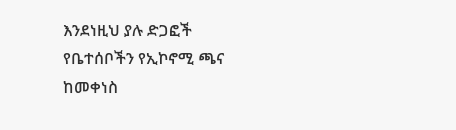እንደነዚህ ያሉ ድጋፎች የቤተሰቦችን የኢኮኖሚ ጫና ከመቀነስ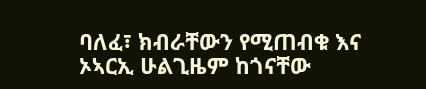ባለፈ፣ ክብራቸውን የሚጠብቁ እና ኦኣርኢ ሁልጊዜም ከጎናቸው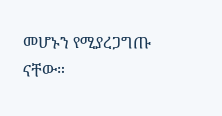መሆኑን የሚያረጋግጡ ናቸው።